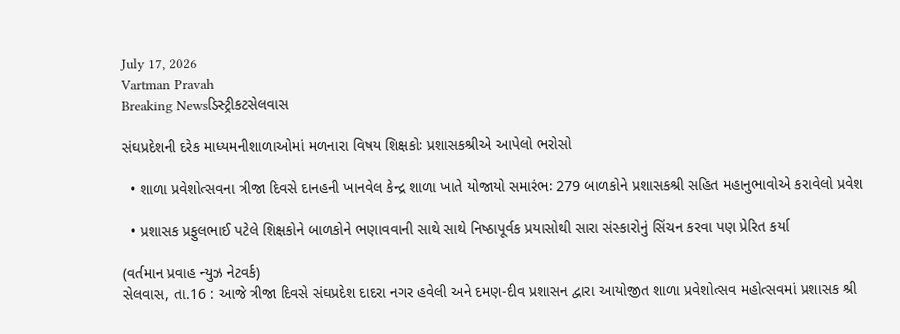July 17, 2026
Vartman Pravah
Breaking Newsડિસ્ટ્રીકટસેલવાસ

સંઘપ્રદેશની દરેક માધ્‍યમનીશાળાઓમાં મળનારા વિષય શિક્ષકોઃ પ્રશાસકશ્રીએ આપેલો ભરોસો

  • શાળા પ્રવેશોત્‍સવના ત્રીજા દિવસે દાનહની ખાનવેલ કેન્‍દ્ર શાળા ખાતે યોજાયો સમારંભઃ 279 બાળકોને પ્રશાસકશ્રી સહિત મહાનુભાવોએ કરાવેલો પ્રવેશ

  • પ્રશાસક પ્રફુલભાઈ પટેલે શિક્ષકોને બાળકોને ભણાવવાની સાથે સાથે નિષ્‍ઠાપૂર્વક પ્રયાસોથી સારા સંસ્‍કારોનું સિંચન કરવા પણ પ્રેરિત કર્યા

(વર્તમાન પ્રવાહ ન્‍યુઝ નેટવર્ક)
સેલવાસ, તા.16 : આજે ત્રીજા દિવસે સંઘપ્રદેશ દાદરા નગર હવેલી અને દમણ-દીવ પ્રશાસન દ્વારા આયોજીત શાળા પ્રવેશોત્‍સવ મહોત્‍સવમાં પ્રશાસક શ્રી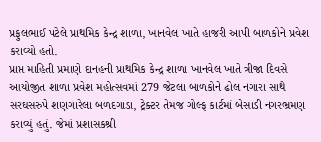પ્રફુલભાઈ પટેલે પ્રાથમિક કેન્‍દ્ર શાળા, ખાનવેલ ખાતે હાજરી આપી બાળકોને પ્રવેશ કરાવ્‍યો હતો.
પ્રાપ્ત માહિતી પ્રમાણે દાનહની પ્રાથમિક કેન્‍દ્ર શાળા ખાનવેલ ખાતે ત્રીજા દિવસે આયોજીત શાળા પ્રવેશ મહોત્‍સવમાં 279 જેટલા બાળકોને ઢોલ નગારા સાથે સરઘસરુપે શણગારેલા બળદગાડા, ટ્રેક્‍ટર તેમજ ગોલ્‍ફ કાર્ટમાં બેસાડી નગરભ્રમણ કરાવ્‍યું હતું. જેમાં પ્રશાસકશ્રી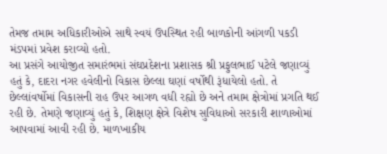તેમજ તમામ અધિકારીઓએ સાથે સ્‍વયં ઉપસ્‍થિત રહી બાળકોની આંગળી પકડી મંડપમાં પ્રવેશ કરાવ્‍યો હતો.
આ પ્રસંગે આયોજીત સમારંભમાં સંઘપ્રદેશના પ્રશાસક શ્રી પ્રફુલભાઈ પટેલે જણાવ્‍યું હતું કે, દાદરા નગર હવેલીનો વિકાસ છેલ્લા ઘણાં વર્ષોથી રૂંધાયેલો હતો. તે છેલ્લાંવર્ષોમાં વિકાસની રાહ ઉપર આગળ વધી રહ્યો છે અને તમામ ક્ષેત્રોમાં પ્રગતિ થઈ રહી છે. તેમણે જણાવ્‍યું હતું કે, શિક્ષણ ક્ષેત્રે વિશેષ સુવિધાઓ સરકારી શાળાઓમાં આપવામાં આવી રહી છે. માળખાકીય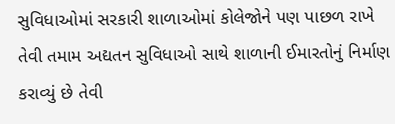સુવિધાઓમાં સરકારી શાળાઓમાં કોલેજોને પણ પાછળ રાખે તેવી તમામ અદ્યતન સુવિધાઓ સાથે શાળાની ઈમારતોનું નિર્માણ કરાવ્‍યું છે તેવી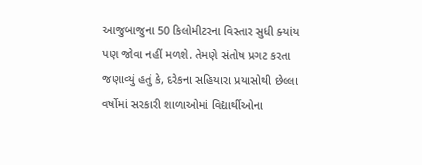આજુબાજુના 50 કિલોમીટરના વિસ્‍તાર સુધી ક્‍યાંય પણ જોવા નહીં મળશે. તેમણે સંતોષ પ્રગટ કરતા જણાવ્‍યું હતું કે, દરેકના સહિયારા પ્રયાસોથી છેલ્લા વર્ષોમાં સરકારી શાળાઓમાં વિદ્યાર્થીઓના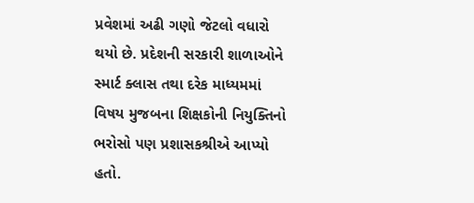પ્રવેશમાં અઢી ગણો જેટલો વધારો થયો છે. પ્રદેશની સરકારી શાળાઓને સ્‍માર્ટ ક્‍લાસ તથા દરેક માધ્‍યમમાં વિષય મુજબના શિક્ષકોની નિયુક્‍તિનો ભરોસો પણ પ્રશાસકશ્રીએ આપ્‍યો હતો.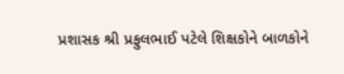પ્રશાસક શ્રી પ્રફુલભાઈ પટેલે શિક્ષકોને બાળકોને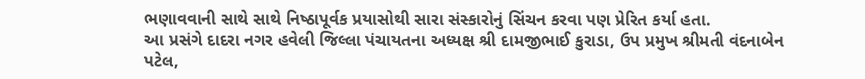ભણાવવાની સાથે સાથે નિષ્‍ઠાપૂર્વક પ્રયાસોથી સારા સંસ્‍કારોનું સિંચન કરવા પણ પ્રેરિત કર્યા હતા.
આ પ્રસંગે દાદરા નગર હવેલી જિલ્લા પંચાયતના અધ્‍યક્ષ શ્રી દામજીભાઈ કુરાડા, ઉપ પ્રમુખ શ્રીમતી વંદનાબેન પટેલ,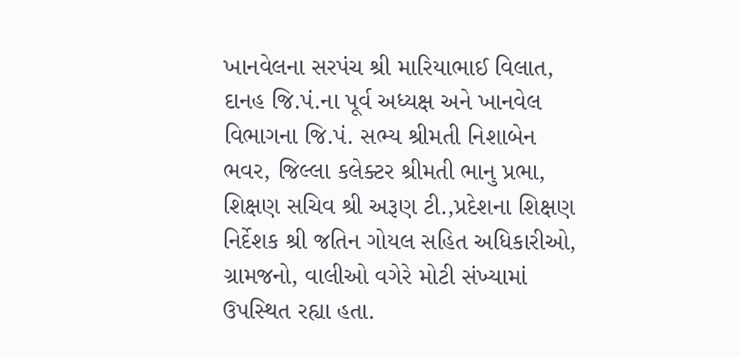ખાનવેલના સરપંચ શ્રી મારિયાભાઈ વિલાત, દાનહ જિ.પં.ના પૂર્વ અધ્‍યક્ષ અને ખાનવેલ વિભાગના જિ.પં. સભ્‍ય શ્રીમતી નિશાબેન ભવર, જિલ્લા કલેક્‍ટર શ્રીમતી ભાનુ પ્રભા, શિક્ષણ સચિવ શ્રી અરૂણ ટી.,પ્રદેશના શિક્ષણ નિર્દેશક શ્રી જતિન ગોયલ સહિત અધિકારીઓ, ગ્રામજનો, વાલીઓ વગેરે મોટી સંખ્‍યામાં ઉપસ્‍થિત રહ્યા હતા.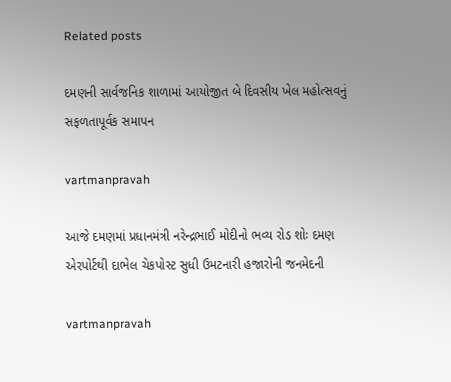Related posts

દમણની સાર્વજનિક શાળામાં આયોજીત બે દિવસીય ખેલ મહોત્‍સવનું સફળતાપૂર્વક સમાપન

vartmanpravah

આજે દમણમાં પ્રધાનમંત્રી નરેન્‍દ્રભાઈ મોદીનો ભવ્‍ય રોડ શોઃ દમણ એરપોર્ટથી દાભેલ ચેકપોસ્‍ટ સુધી ઉમટનારી હજારોની જનમેદની

vartmanpravah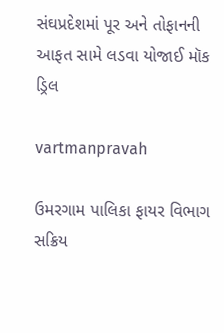સંઘપ્રદેશમાં પૂર અને તોફાનની આફત સામે લડવા યોજાઈ મૉક ડ્રિલ

vartmanpravah

ઉમરગામ પાલિકા ફાયર વિભાગ સક્રિય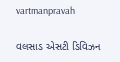vartmanpravah

વલસાડ એસટી ડિવિઝન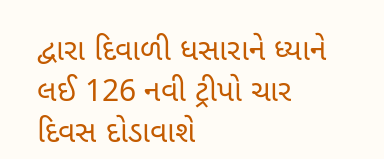દ્વારા દિવાળી ધસારાને ધ્‍યાને લઈ 126 નવી ટ્રીપો ચાર દિવસ દોડાવાશે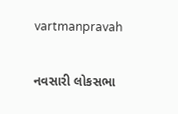vartmanpravah

નવસારી લોકસભા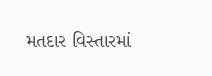મતદાર વિસ્તારમાં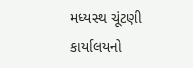મધ્યસ્થ ચૂંટણી કાર્યાલયનો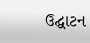ઉદ્ઘાટન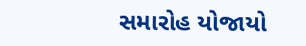સમારોહ યોજાયો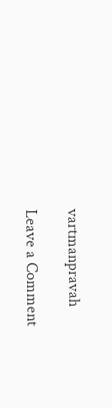vartmanpravah

Leave a Comment